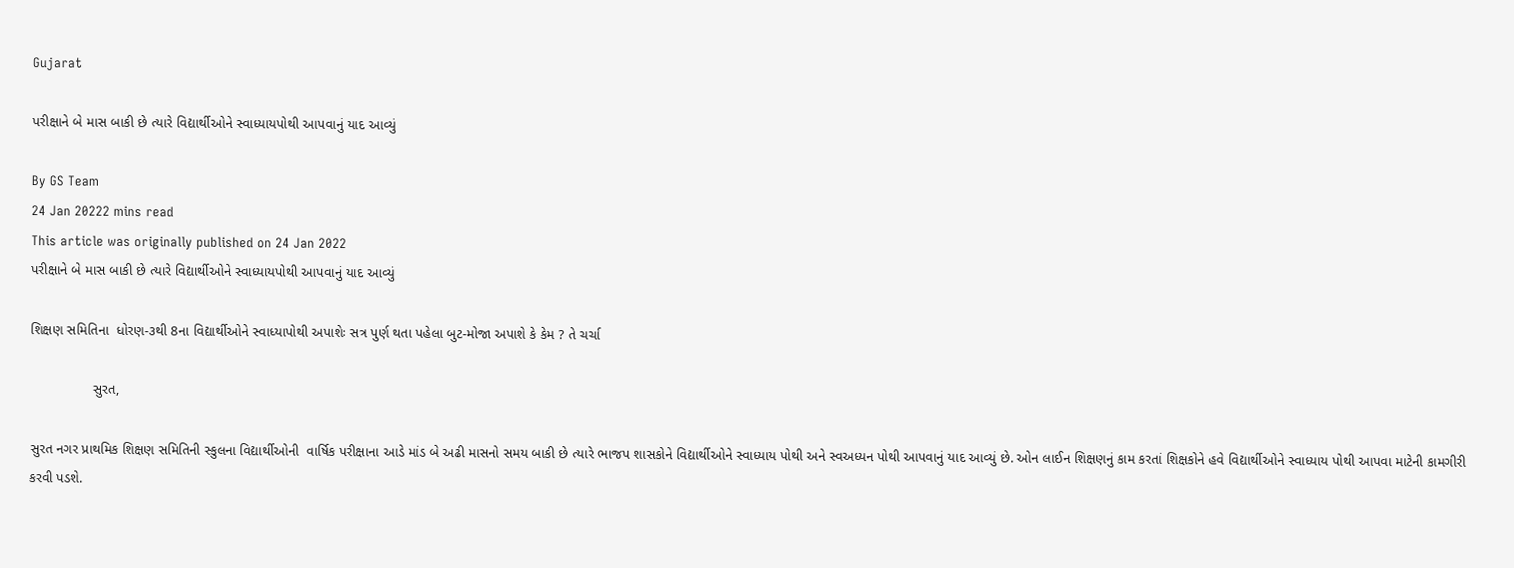Gujarat

પરીક્ષાને બે માસ બાકી છે ત્યારે વિદ્યાર્થીઓને સ્વાધ્યાયપોથી આપવાનું યાદ આવ્યું

By GS Team
24 Jan 20222 mins read
This article was originally published on 24 Jan 2022
પરીક્ષાને બે માસ બાકી છે ત્યારે વિદ્યાર્થીઓને સ્વાધ્યાયપોથી આપવાનું યાદ આવ્યું

શિક્ષણ સમિતિના  ધોરણ-૩થી 8ના વિદ્યાર્થીઓને સ્વાધ્યાપોથી અપાશેઃ સત્ર પુર્ણ થતા પહેલા બુટ-મોજા અપાશે કે કેમ ? તે ચર્ચા

                સુરત,

સુરત નગર પ્રાથમિક શિક્ષણ સમિતિની સ્કુલના વિદ્યાર્થીઓની  વાર્ષિક પરીક્ષાના આડે માંડ બે અઢી માસનો સમય બાકી છે ત્યારે ભાજપ શાસકોને વિદ્યાર્થીઓને સ્વાધ્યાય પોથી અને સ્વઅધ્યન પોથી આપવાનું યાદ આવ્યું છે. ઓન લાઈન શિક્ષણનું કામ કરતાં શિક્ષકોને હવે વિદ્યાર્થીઓને સ્વાધ્યાય પોથી આપવા માટેની કામગીરી કરવી પડશે.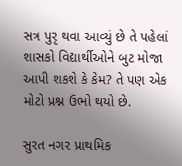સત્ર પુરૃ થવા આવ્યું છે તે પહેલાં શાસકો વિદ્યાર્થીઓને બુટ મોજા આપી શકશે કે કેમ? તે પણ એક મોટો પ્રશ્ન ઉભો થયો છે.

સુરત નગર પ્રાથમિક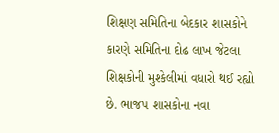શિક્ષણ સમિતિના બેદકાર શાસકોને કારણે સમિતિના દોઢ લાખ જેટલા શિક્ષકોની મુશ્કેલીમાં વધારો થઈ રહ્યો છે. ભાજપ શાસકોના નવા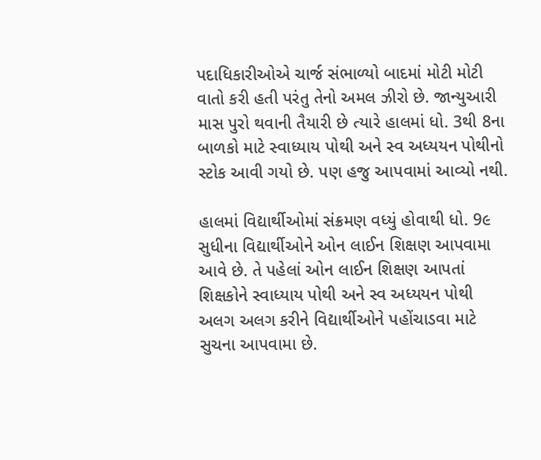પદાધિકારીઓએ ચાર્જ સંભાળ્યો બાદમાં મોટી મોટી વાતો કરી હતી પરંતુ તેનો અમલ ઝીરો છે. જાન્યુઆરી માસ પુરો થવાની તૈયારી છે ત્યારે હાલમાં ધો. 3થી 8ના બાળકો માટે સ્વાધ્યાય પોથી અને સ્વ અધ્યયન પોથીનો સ્ટોક આવી ગયો છે. પણ હજુ આપવામાં આવ્યો નથી.

હાલમાં વિદ્યાર્થીઓમાં સંક્રમણ વધ્યું હોવાથી ધો. 9૯ સુધીના વિદ્યાર્થીઓને ઓન લાઈન શિક્ષણ આપવામા આવે છે. તે પહેલાં ઓન લાઈન શિક્ષણ આપતાં શિક્ષકોને સ્વાધ્યાય પોથી અને સ્વ અધ્યયન પોથી અલગ અલગ કરીને વિદ્યાર્થીઓને પહોંચાડવા માટે સુચના આપવામા છે.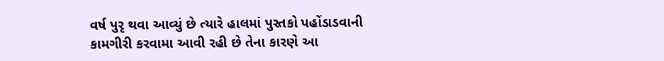વર્ષ પુરૃ થવા આવ્યું છે ત્યારે હાલમાં પુસ્તકો પહોંડાડવાની કામગીરી કરવામા આવી રહી છે તેના કારણે આ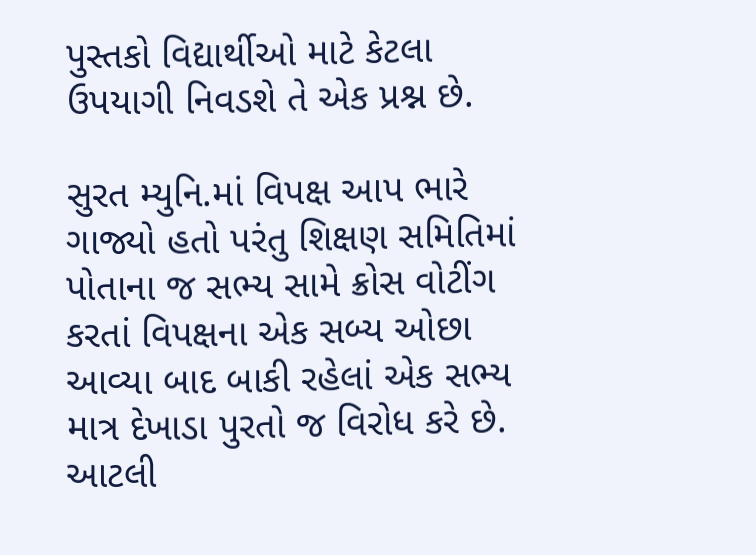પુસ્તકો વિદ્યાર્થીઓ માટે કેટલા ઉપયાગી નિવડશે તે એક પ્રશ્ન છે.

સુરત મ્યુનિ.માં વિપક્ષ આપ ભારે ગાજ્યો હતો પરંતુ શિક્ષણ સમિતિમાં પોતાના જ સભ્ય સામે ક્રોસ વોટીંગ કરતાં વિપક્ષના એક સબ્ય ઓછા આવ્યા બાદ બાકી રહેલાં એક સભ્ય માત્ર દેખાડા પુરતો જ વિરોધ કરે છે. આટલી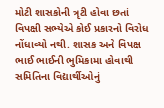મોટી શાસકોની ત્રૃટી હોવા છતાં વિપક્ષી સભ્યેએ કોઈ પ્રકારનો વિરોધ નોંધાવ્યો નથી. શાસક અને વિપક્ષ ભાઈ ભાઈની ભુમિકામા હોવાથી સમિતિના વિદ્યાર્થીઓનું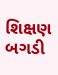શિક્ષણ બગડી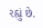રહ્યું છે.